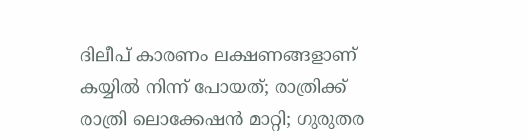ദിലീപ് കാരണം ലക്ഷണങ്ങളാണ് കയ്യിൽ നിന്ന് പോയത്; രാത്രിക്ക് രാത്രി ലൊക്കേഷൻ മാറ്റി; ഗുരുതര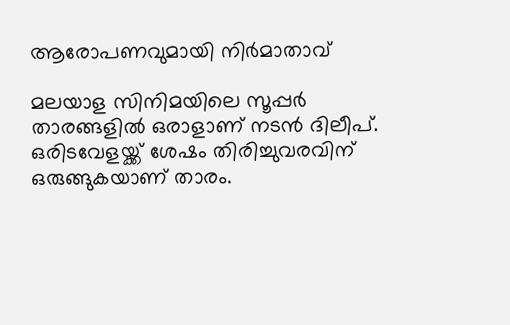ആരോപണവുമായി നിർമാതാവ്

മലയാള സിനിമയിലെ സൂപ്പർ താരങ്ങളിൽ ഒരാളാണ് നടൻ ദിലീപ്. ഒരിടവേളയ്ക്ക് ശേഷം തിരിച്ചുവരവിന് ഒരുങ്ങുകയാണ് താരം.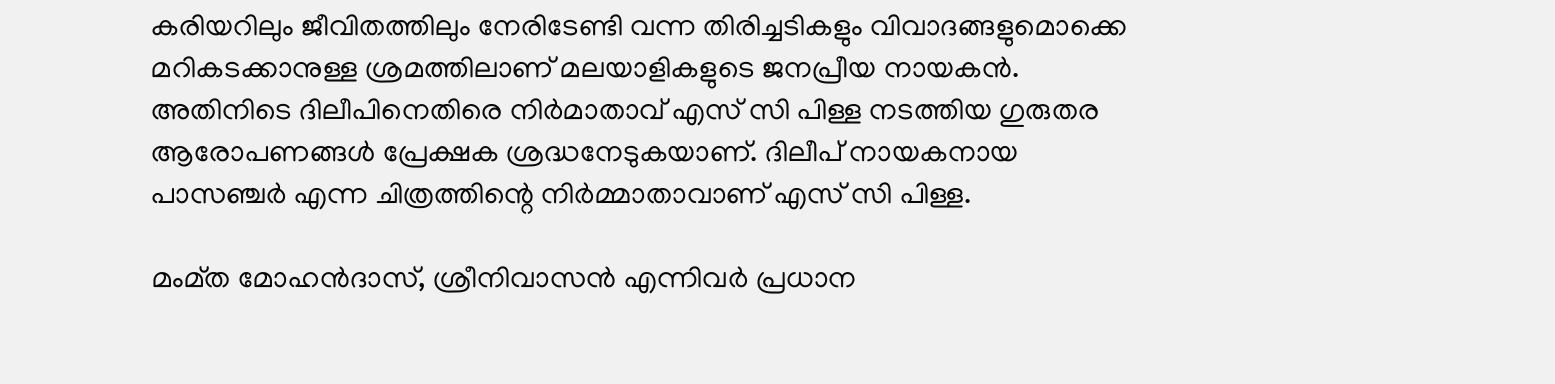കരിയറിലും ജീവിതത്തിലും നേരിടേണ്ടി വന്ന തിരിച്ചടികളും വിവാദങ്ങളുമൊക്കെ മറികടക്കാനുള്ള ശ്രമത്തിലാണ് മലയാളികളുടെ ജനപ്രീയ നായകൻ. അതിനിടെ ദിലീപിനെതിരെ നിർമാതാവ് എസ് സി പിള്ള നടത്തിയ ഗുരുതര ആരോപണങ്ങൾ പ്രേക്ഷക ശ്രദ്ധനേടുകയാണ്. ദിലീപ് നായകനായ പാസഞ്ചര്‍ എന്ന ചിത്രത്തിന്റെ നിര്‍മ്മാതാവാണ് എസ് സി പിള്ള.

മംമ്ത മോഹന്‍ദാസ്, ശ്രീനിവാസന്‍ എന്നിവർ പ്രധാന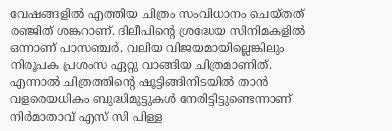വേഷങ്ങളിൽ എത്തിയ ചിത്രം സംവിധാനം ചെയ്തത് രഞ്ജിത് ശങ്കറാണ്. ദിലീപിന്റെ ശ്രദ്ധേയ സിനിമകളിൽ ഒന്നാണ് പാസഞ്ചർ. വലിയ വിജയമായില്ലെങ്കിലും നിരൂപക പ്രശംസ ഏറ്റു വാങ്ങിയ ചിത്രമാണിത്. എന്നാൽ ചിത്രത്തിന്റെ ഷൂട്ടിങ്ങിനിടയിൽ താൻ വളരെയധികം ബുദ്ധിമുട്ടുകൾ നേരിട്ടിട്ടുണ്ടെന്നാണ് നിർമാതാവ് എസ് സി പിള്ള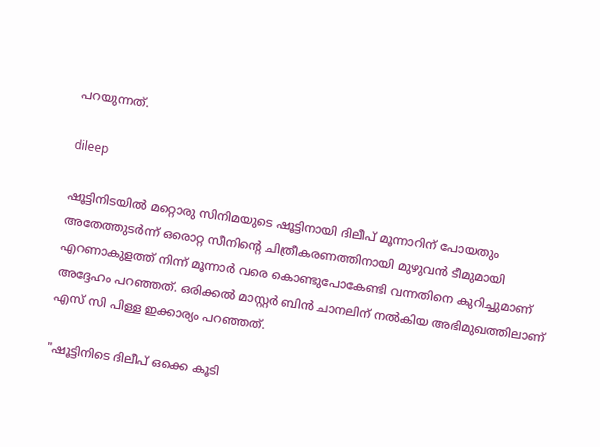പറയുന്നത്.

dileep

ഷൂട്ടിനിടയിൽ മറ്റൊരു സിനിമയുടെ ഷൂട്ടിനായി ദിലീപ് മൂന്നാറിന് പോയതും അതേത്തുടർന്ന് ഒരൊറ്റ സീനിന്റെ ചിത്രീകരണത്തിനായി മുഴുവൻ ടീമുമായി എറണാകുളത്ത് നിന്ന് മൂന്നാർ വരെ കൊണ്ടുപോകേണ്ടി വന്നതിനെ കുറിച്ചുമാണ് അദ്ദേഹം പറഞ്ഞത്. ഒരിക്കൽ മാസ്റ്റർ ബിൻ ചാനലിന് നൽകിയ അഭിമുഖത്തിലാണ് എസ് സി പിള്ള ഇക്കാര്യം പറഞ്ഞത്.

"ഷൂട്ടിനിടെ ദിലീപ് ഒക്കെ കൂടി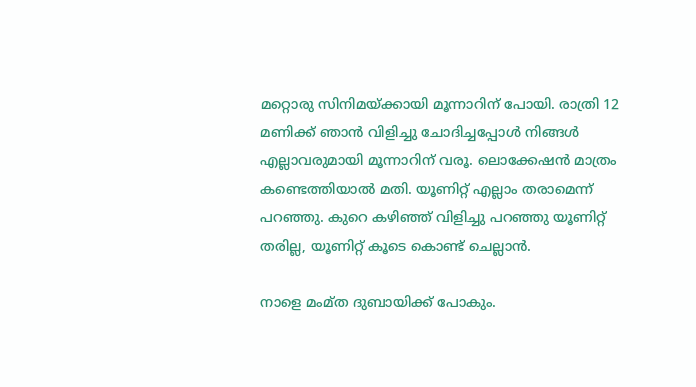മറ്റൊരു സിനിമയ്ക്കായി മൂന്നാറിന് പോയി. രാത്രി 12 മണിക്ക് ഞാൻ വിളിച്ചു ചോദിച്ചപ്പോൾ നിങ്ങൾ എല്ലാവരുമായി മൂന്നാറിന് വരൂ. ലൊക്കേഷൻ മാത്രം കണ്ടെത്തിയാൽ മതി. യൂണിറ്റ് എല്ലാം തരാമെന്ന് പറഞ്ഞു. കുറെ കഴിഞ്ഞ് വിളിച്ചു പറഞ്ഞു യൂണിറ്റ് തരില്ല, യൂണിറ്റ് കൂടെ കൊണ്ട് ചെല്ലാൻ.

നാളെ മംമ്ത ദുബായിക്ക് പോകും.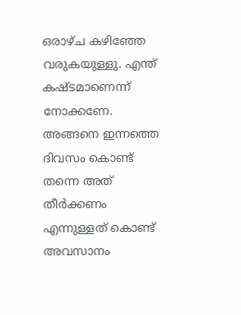ഒരാഴ്ച കഴിഞ്ഞേ വരുകയുള്ളു. എന്ത് കഷ്ടമാണെന്ന് നോക്കണേ. അങ്ങനെ ഇന്നത്തെ ദിവസം കൊണ്ട് തന്നെ അത് തീർക്കണം എന്നുള്ളത് കൊണ്ട് അവസാനം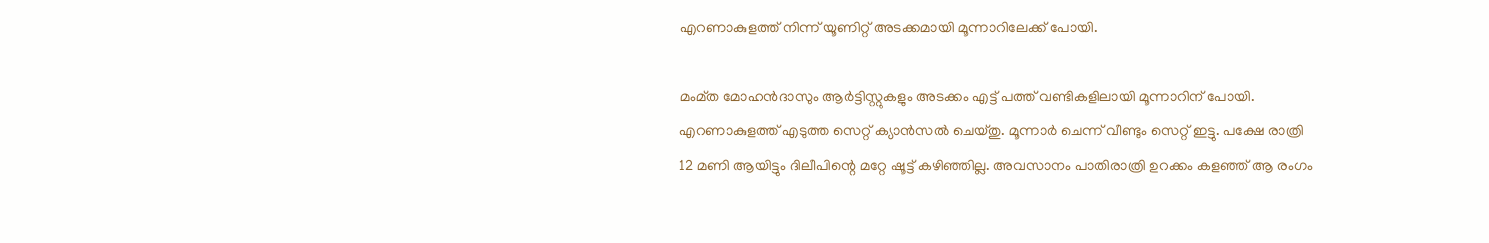എറണാകുളത്ത് നിന്ന് യൂണിറ്റ് അടക്കമായി മൂന്നാറിലേക്ക് പോയി.

മംമ്ത മോഹൻദാസും ആർട്ടിസ്റ്റുകളും അടക്കം എട്ട് പത്ത് വണ്ടികളിലായി മൂന്നാറിന് പോയി. എറണാകുളത്ത് എടുത്ത സെറ്റ് ക്യാൻസൽ ചെയ്തു. മൂന്നാർ ചെന്ന് വീണ്ടും സെറ്റ് ഇട്ടു. പക്ഷേ രാത്രി 12 മണി ആയിട്ടും ദിലീപിന്റെ മറ്റേ ഷൂട്ട് കഴിഞ്ഞില്ല. അവസാനം പാതിരാത്രി ഉറക്കം കളഞ്ഞ് ആ രംഗം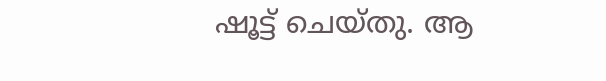ഷൂട്ട് ചെയ്തു. ആ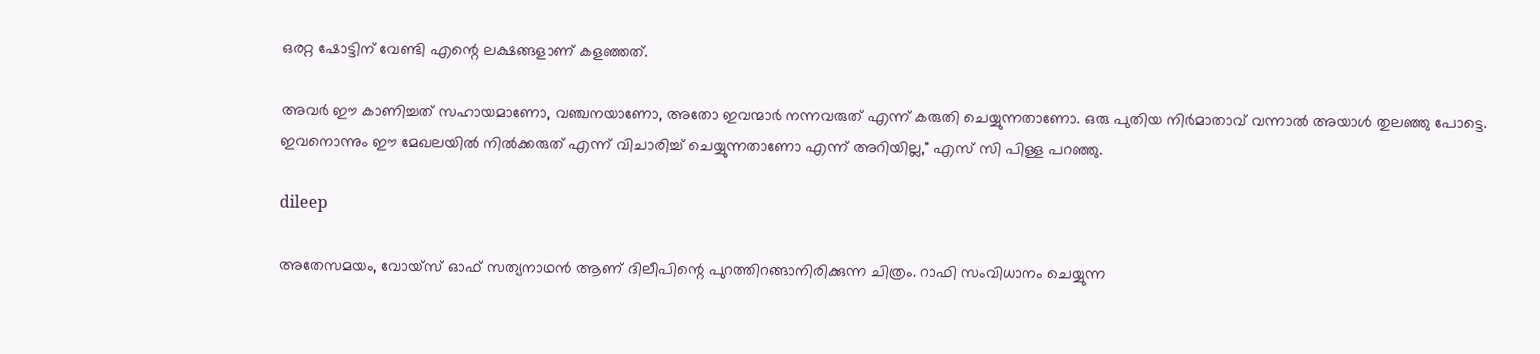ഒരറ്റ ഷോട്ടിന് വേണ്ടി എന്റെ ലക്ഷങ്ങളാണ് കളഞ്ഞത്.

അവർ ഈ കാണിച്ചത് സഹായമാണോ, വഞ്ചനയാണോ, അതോ ഇവന്മാർ നന്നവരുത് എന്ന് കരുതി ചെയ്യുന്നതാണോ. ഒരു പുതിയ നിർമാതാവ് വന്നാൽ അയാൾ തുലഞ്ഞു പോട്ടെ. ഇവനൊന്നും ഈ മേഖലയിൽ നിൽക്കരുത് എന്ന് വിചാരിച്ച് ചെയ്യുന്നതാണോ എന്ന് അറിയില്ല," എസ് സി പിള്ള പറഞ്ഞു.

dileep

അതേസമയം, വോയ്‌സ് ഓഫ് സത്യനാഥന്‍ ആണ് ദിലീപിന്റെ പുറത്തിറങ്ങാനിരിക്കുന്ന ചിത്രം. റാഫി സംവിധാനം ചെയ്യുന്ന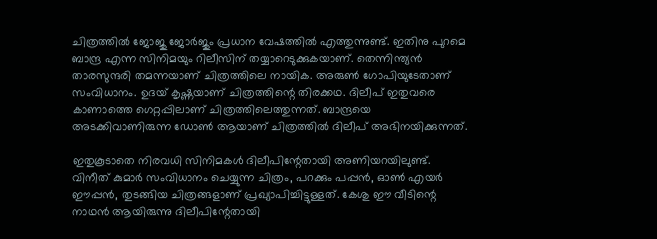ചിത്രത്തിൽ ജോജു ജോർജും പ്രധാന വേഷത്തിൽ എത്തുന്നുണ്ട്. ഇതിനു പുറമെ ബാന്ദ്ര എന്ന സിനിമയും റിലീസിന് തയ്യാറെടുക്കുകയാണ്. തെന്നിന്ത്യന്‍ താരസുന്ദരി തമന്നയാണ് ചിത്രത്തിലെ നായിക. അരുണ്‍ ഗോപിയുടേതാണ് സംവിധാനം. ഉദയ് കൃഷ്ണയാണ് ചിത്രത്തിന്റെ തിരക്കഥ. ദിലീപ് ഇതുവരെ കാണാത്തെ ഗെറ്റപ്പിലാണ് ചിത്രത്തിലെത്തുന്നത്. ബാന്ദ്രയെ അടക്കിവാണിരുന്ന ഡോണ്‍ ആയാണ് ചിത്രത്തില്‍ ദിലീപ് അഭിനയിക്കുന്നത്.

ഇതുകൂടാതെ നിരവധി സിനിമകള്‍ ദിലീപിന്റേതായി അണിയറയിലുണ്ട്. വിനീത് കുമാര്‍ സംവിധാനം ചെയ്യുന്ന ചിത്രം, പറക്കും പപ്പന്‍, ഓണ്‍ എയര്‍ ഈപ്പന്‍, തുടങ്ങിയ ചിത്രങ്ങളാണ് പ്രഖ്യാപിച്ചിട്ടുള്ളത്. കേശു ഈ വീടിന്റെ നാഥന്‍ ആയിരുന്നു ദിലീപിന്റേതായി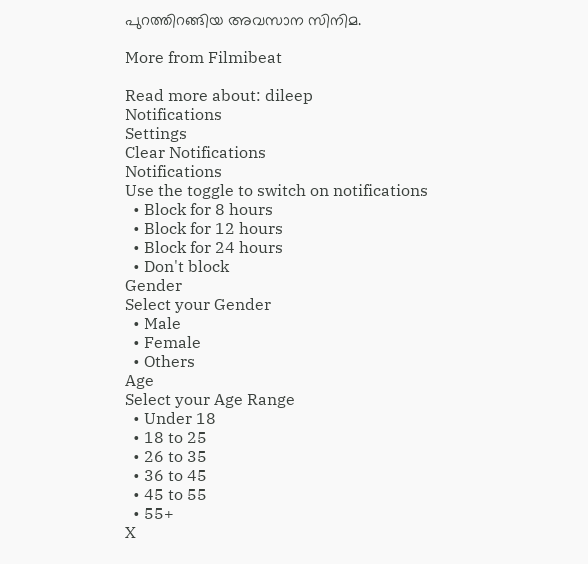പുറത്തിറങ്ങിയ അവസാന സിനിമ.

More from Filmibeat

Read more about: dileep
Notifications
Settings
Clear Notifications
Notifications
Use the toggle to switch on notifications
  • Block for 8 hours
  • Block for 12 hours
  • Block for 24 hours
  • Don't block
Gender
Select your Gender
  • Male
  • Female
  • Others
Age
Select your Age Range
  • Under 18
  • 18 to 25
  • 26 to 35
  • 36 to 45
  • 45 to 55
  • 55+
X